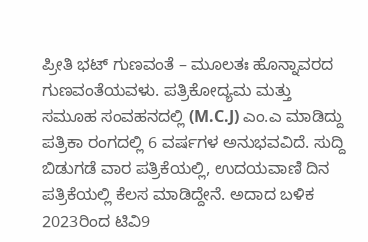ಪ್ರೀತಿ ಭಟ್ ಗುಣವಂತೆ – ಮೂಲತಃ ಹೊನ್ನಾವರದ ಗುಣವಂತೆಯವಳು. ಪತ್ರಿಕೋದ್ಯಮ ಮತ್ತು ಸಮೂಹ ಸಂವಹನದಲ್ಲಿ (M.C.J) ಎಂ.ಎ ಮಾಡಿದ್ದು ಪತ್ರಿಕಾ ರಂಗದಲ್ಲಿ 6 ವರ್ಷಗಳ ಅನುಭವವಿದೆ. ಸುದ್ದಿ ಬಿಡುಗಡೆ ವಾರ ಪತ್ರಿಕೆಯಲ್ಲಿ, ಉದಯವಾಣಿ ದಿನ ಪತ್ರಿಕೆಯಲ್ಲಿ ಕೆಲಸ ಮಾಡಿದ್ದೇನೆ. ಅದಾದ ಬಳಿಕ 2023ರಿಂದ ಟಿವಿ9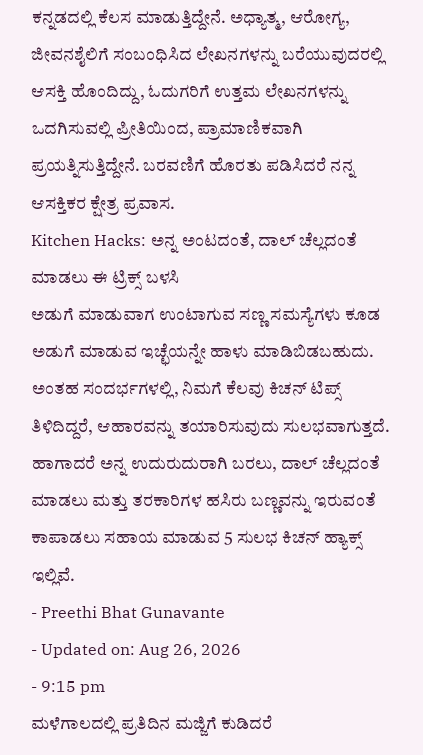ಕನ್ನಡದಲ್ಲಿ ಕೆಲಸ ಮಾಡುತ್ತಿದ್ದೇನೆ. ಅಧ್ಯಾತ್ಮ, ಆರೋಗ್ಯ, ಜೀವನಶೈಲಿಗೆ ಸಂಬಂಧಿಸಿದ ಲೇಖನಗಳನ್ನು ಬರೆಯುವುದರಲ್ಲಿ ಆಸಕ್ತಿ ಹೊಂದಿದ್ದು, ಓದುಗರಿಗೆ ಉತ್ತಮ ಲೇಖನಗಳನ್ನು ಒದಗಿಸುವಲ್ಲಿ ಪ್ರೀತಿಯಿಂದ, ಪ್ರಾಮಾಣಿಕವಾಗಿ ಪ್ರಯತ್ನಿಸುತ್ತಿದ್ದೇನೆ. ಬರವಣಿಗೆ ಹೊರತು ಪಡಿಸಿದರೆ ನನ್ನ ಆಸಕ್ತಿಕರ ಕ್ಷೇತ್ರ ಪ್ರವಾಸ.
Kitchen Hacks: ಅನ್ನ ಅಂಟದಂತೆ, ದಾಲ್ ಚೆಲ್ಲದಂತೆ ಮಾಡಲು ಈ ಟ್ರಿಕ್ಸ್ ಬಳಸಿ
ಅಡುಗೆ ಮಾಡುವಾಗ ಉಂಟಾಗುವ ಸಣ್ಣ ಸಮಸ್ಯೆಗಳು ಕೂಡ ಅಡುಗೆ ಮಾಡುವ ಇಚ್ಛೆಯನ್ನೇ ಹಾಳು ಮಾಡಿಬಿಡಬಹುದು. ಅಂತಹ ಸಂದರ್ಭಗಳಲ್ಲಿ, ನಿಮಗೆ ಕೆಲವು ಕಿಚನ್ ಟಿಪ್ಸ್ ತಿಳಿದಿದ್ದರೆ, ಆಹಾರವನ್ನು ತಯಾರಿಸುವುದು ಸುಲಭವಾಗುತ್ತದೆ. ಹಾಗಾದರೆ ಅನ್ನ ಉದುರುದುರಾಗಿ ಬರಲು, ದಾಲ್ ಚೆಲ್ಲದಂತೆ ಮಾಡಲು ಮತ್ತು ತರಕಾರಿಗಳ ಹಸಿರು ಬಣ್ಣವನ್ನು ಇರುವಂತೆ ಕಾಪಾಡಲು ಸಹಾಯ ಮಾಡುವ 5 ಸುಲಭ ಕಿಚನ್ ಹ್ಯಾಕ್ಸ್ ಇಲ್ಲಿವೆ.
- Preethi Bhat Gunavante
- Updated on: Aug 26, 2026
- 9:15 pm
ಮಳೆಗಾಲದಲ್ಲಿ ಪ್ರತಿದಿನ ಮಜ್ಜಿಗೆ ಕುಡಿದರೆ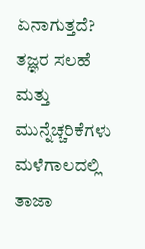ಏನಾಗುತ್ತದೆ? ತಜ್ಞರ ಸಲಹೆ ಮತ್ತು ಮುನ್ನೆಚ್ಚರಿಕೆಗಳು
ಮಳೆಗಾಲದಲ್ಲಿ ತಾಜಾ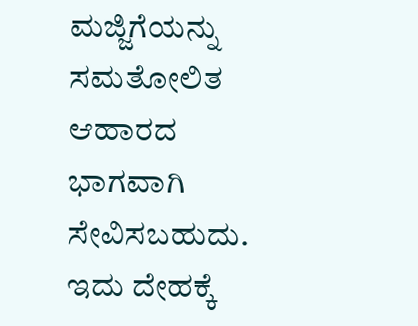ಮಜ್ಜಿಗೆಯನ್ನು ಸಮತೋಲಿತ ಆಹಾರದ ಭಾಗವಾಗಿ ಸೇವಿಸಬಹುದು. ಇದು ದೇಹಕ್ಕೆ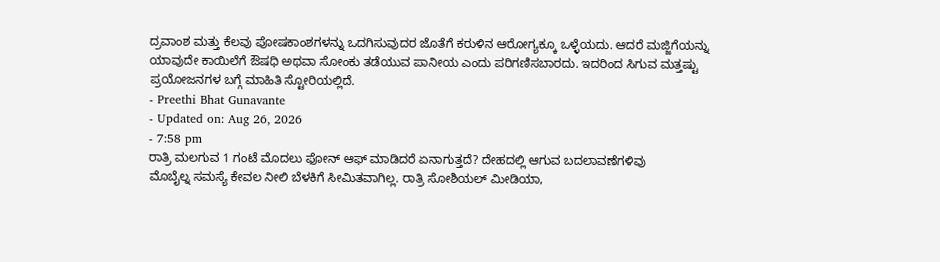ದ್ರವಾಂಶ ಮತ್ತು ಕೆಲವು ಪೋಷಕಾಂಶಗಳನ್ನು ಒದಗಿಸುವುದರ ಜೊತೆಗೆ ಕರುಳಿನ ಆರೋಗ್ಯಕ್ಕೂ ಒಳ್ಳೆಯದು. ಆದರೆ ಮಜ್ಜಿಗೆಯನ್ನು ಯಾವುದೇ ಕಾಯಿಲೆಗೆ ಔಷಧಿ ಅಥವಾ ಸೋಂಕು ತಡೆಯುವ ಪಾನೀಯ ಎಂದು ಪರಿಗಣಿಸಬಾರದು. ಇದರಿಂದ ಸಿಗುವ ಮತ್ತಷ್ಟು ಪ್ರಯೋಜನಗಳ ಬಗ್ಗೆ ಮಾಹಿತಿ ಸ್ಟೋರಿಯಲ್ಲಿದೆ.
- Preethi Bhat Gunavante
- Updated on: Aug 26, 2026
- 7:58 pm
ರಾತ್ರಿ ಮಲಗುವ 1 ಗಂಟೆ ಮೊದಲು ಫೋನ್ ಆಫ್ ಮಾಡಿದರೆ ಏನಾಗುತ್ತದೆ? ದೇಹದಲ್ಲಿ ಆಗುವ ಬದಲಾವಣೆಗಳಿವು
ಮೊಬೈಲ್ನ ಸಮಸ್ಯೆ ಕೇವಲ ನೀಲಿ ಬೆಳಕಿಗೆ ಸೀಮಿತವಾಗಿಲ್ಲ. ರಾತ್ರಿ ಸೋಶಿಯಲ್ ಮೀಡಿಯಾ,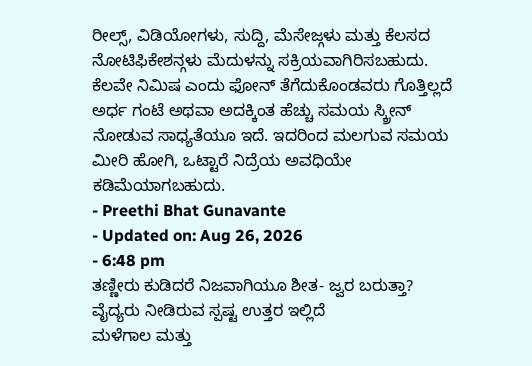ರೀಲ್ಸ್, ವಿಡಿಯೋಗಳು, ಸುದ್ದಿ, ಮೆಸೇಜ್ಗಳು ಮತ್ತು ಕೆಲಸದ ನೋಟಿಫಿಕೇಶನ್ಗಳು ಮೆದುಳನ್ನು ಸಕ್ರಿಯವಾಗಿರಿಸಬಹುದು. ಕೆಲವೇ ನಿಮಿಷ ಎಂದು ಫೋನ್ ತೆಗೆದುಕೊಂಡವರು ಗೊತ್ತಿಲ್ಲದೆ ಅರ್ಧ ಗಂಟೆ ಅಥವಾ ಅದಕ್ಕಿಂತ ಹೆಚ್ಚು ಸಮಯ ಸ್ಕ್ರೀನ್ ನೋಡುವ ಸಾಧ್ಯತೆಯೂ ಇದೆ. ಇದರಿಂದ ಮಲಗುವ ಸಮಯ ಮೀರಿ ಹೋಗಿ, ಒಟ್ಟಾರೆ ನಿದ್ರೆಯ ಅವಧಿಯೇ ಕಡಿಮೆಯಾಗಬಹುದು.
- Preethi Bhat Gunavante
- Updated on: Aug 26, 2026
- 6:48 pm
ತಣ್ಣೀರು ಕುಡಿದರೆ ನಿಜವಾಗಿಯೂ ಶೀತ- ಜ್ವರ ಬರುತ್ತಾ? ವೈದ್ಯರು ನೀಡಿರುವ ಸ್ಪಷ್ಟ ಉತ್ತರ ಇಲ್ಲಿದೆ
ಮಳೆಗಾಲ ಮತ್ತು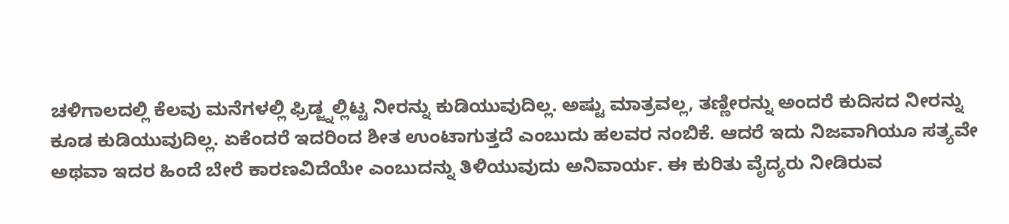ಚಳಿಗಾಲದಲ್ಲಿ ಕೆಲವು ಮನೆಗಳಲ್ಲಿ ಫ್ರಿಡ್ಜ್ನಲ್ಲಿಟ್ಟ ನೀರನ್ನು ಕುಡಿಯುವುದಿಲ್ಲ. ಅಷ್ಟು ಮಾತ್ರವಲ್ಲ, ತಣ್ಣೀರನ್ನು ಅಂದರೆ ಕುದಿಸದ ನೀರನ್ನು ಕೂಡ ಕುಡಿಯುವುದಿಲ್ಲ. ಏಕೆಂದರೆ ಇದರಿಂದ ಶೀತ ಉಂಟಾಗುತ್ತದೆ ಎಂಬುದು ಹಲವರ ನಂಬಿಕೆ. ಆದರೆ ಇದು ನಿಜವಾಗಿಯೂ ಸತ್ಯವೇ ಅಥವಾ ಇದರ ಹಿಂದೆ ಬೇರೆ ಕಾರಣವಿದೆಯೇ ಎಂಬುದನ್ನು ತಿಳಿಯುವುದು ಅನಿವಾರ್ಯ. ಈ ಕುರಿತು ವೈದ್ಯರು ನೀಡಿರುವ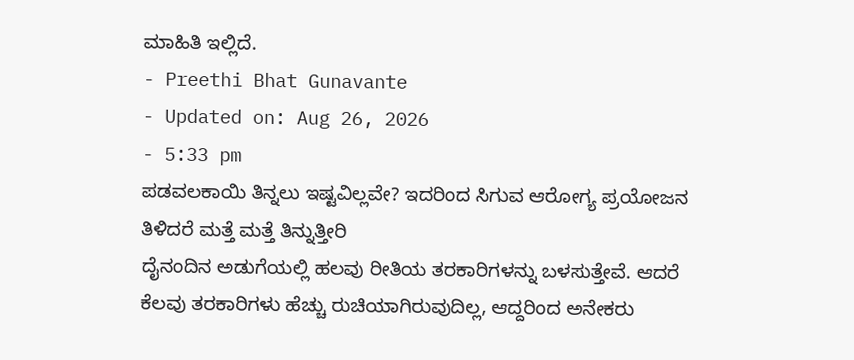ಮಾಹಿತಿ ಇಲ್ಲಿದೆ.
- Preethi Bhat Gunavante
- Updated on: Aug 26, 2026
- 5:33 pm
ಪಡವಲಕಾಯಿ ತಿನ್ನಲು ಇಷ್ಟವಿಲ್ಲವೇ? ಇದರಿಂದ ಸಿಗುವ ಆರೋಗ್ಯ ಪ್ರಯೋಜನ ತಿಳಿದರೆ ಮತ್ತೆ ಮತ್ತೆ ತಿನ್ನುತ್ತೀರಿ
ದೈನಂದಿನ ಅಡುಗೆಯಲ್ಲಿ ಹಲವು ರೀತಿಯ ತರಕಾರಿಗಳನ್ನು ಬಳಸುತ್ತೇವೆ. ಆದರೆ ಕೆಲವು ತರಕಾರಿಗಳು ಹೆಚ್ಚು ರುಚಿಯಾಗಿರುವುದಿಲ್ಲ, ಆದ್ದರಿಂದ ಅನೇಕರು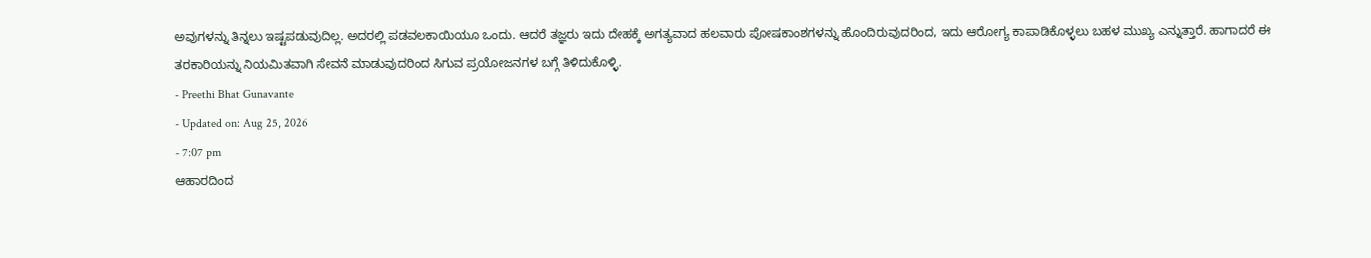ಅವುಗಳನ್ನು ತಿನ್ನಲು ಇಷ್ಟಪಡುವುದಿಲ್ಲ. ಅದರಲ್ಲಿ ಪಡವಲಕಾಯಿಯೂ ಒಂದು. ಆದರೆ ತಜ್ಞರು ಇದು ದೇಹಕ್ಕೆ ಅಗತ್ಯವಾದ ಹಲವಾರು ಪೋಷಕಾಂಶಗಳನ್ನು ಹೊಂದಿರುವುದರಿಂದ, ಇದು ಆರೋಗ್ಯ ಕಾಪಾಡಿಕೊಳ್ಳಲು ಬಹಳ ಮುಖ್ಯ ಎನ್ನುತ್ತಾರೆ. ಹಾಗಾದರೆ ಈ ತರಕಾರಿಯನ್ನು ನಿಯಮಿತವಾಗಿ ಸೇವನೆ ಮಾಡುವುದರಿಂದ ಸಿಗುವ ಪ್ರಯೋಜನಗಳ ಬಗ್ಗೆ ತಿಳಿದುಕೊಳ್ಳಿ.
- Preethi Bhat Gunavante
- Updated on: Aug 25, 2026
- 7:07 pm
ಆಹಾರದಿಂದ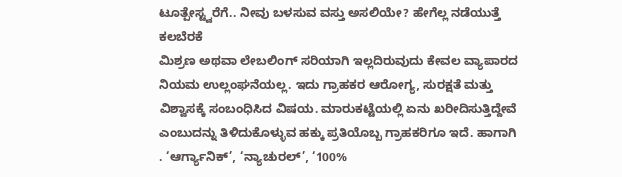ಟೂತ್ಪೇಸ್ಟ್ವರೆಗೆ.. ನೀವು ಬಳಸುವ ವಸ್ತು ಅಸಲಿಯೇ? ಹೇಗೆಲ್ಲ ನಡೆಯುತ್ತೆ ಕಲಬೆರಕೆ
ಮಿಶ್ರಣ ಅಥವಾ ಲೇಬಲಿಂಗ್ ಸರಿಯಾಗಿ ಇಲ್ಲದಿರುವುದು ಕೇವಲ ವ್ಯಾಪಾರದ ನಿಯಮ ಉಲ್ಲಂಘನೆಯಲ್ಲ. ಇದು ಗ್ರಾಹಕರ ಆರೋಗ್ಯ, ಸುರಕ್ಷತೆ ಮತ್ತು ವಿಶ್ವಾಸಕ್ಕೆ ಸಂಬಂಧಿಸಿದ ವಿಷಯ. ಮಾರುಕಟ್ಟೆಯಲ್ಲಿ ಏನು ಖರೀದಿಸುತ್ತಿದ್ದೇವೆ ಎಂಬುದನ್ನು ತಿಳಿದುಕೊಳ್ಳುವ ಹಕ್ಕು ಪ್ರತಿಯೊಬ್ಬ ಗ್ರಾಹಕರಿಗೂ ಇದೆ. ಹಾಗಾಗಿ . ‘ಆರ್ಗ್ಯಾನಿಕ್’, ‘ನ್ಯಾಚುರಲ್’, ‘100%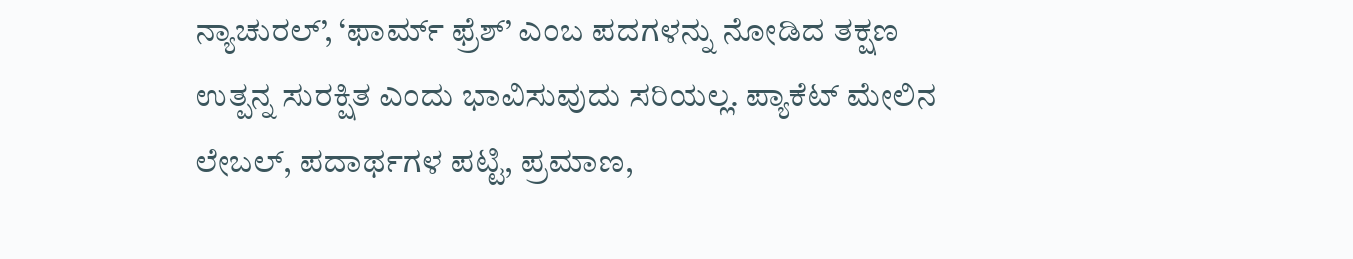ನ್ಯಾಚುರಲ್’, ‘ಫಾರ್ಮ್ ಫ್ರೆಶ್’ ಎಂಬ ಪದಗಳನ್ನು ನೋಡಿದ ತಕ್ಷಣ ಉತ್ಪನ್ನ ಸುರಕ್ಷಿತ ಎಂದು ಭಾವಿಸುವುದು ಸರಿಯಲ್ಲ. ಪ್ಯಾಕೆಟ್ ಮೇಲಿನ ಲೇಬಲ್, ಪದಾರ್ಥಗಳ ಪಟ್ಟಿ, ಪ್ರಮಾಣ,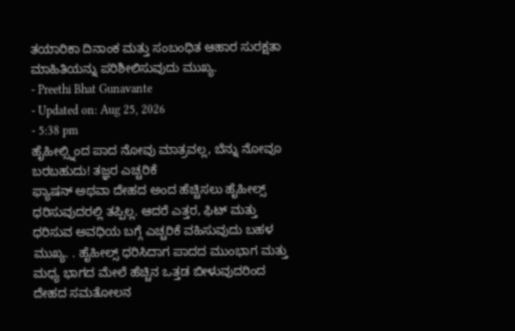ತಯಾರಿಕಾ ದಿನಾಂಕ ಮತ್ತು ಸಂಬಂಧಿತ ಆಹಾರ ಸುರಕ್ಷತಾ ಮಾಹಿತಿಯನ್ನು ಪರಿಶೀಲಿಸುವುದು ಮುಖ್ಯ.
- Preethi Bhat Gunavante
- Updated on: Aug 25, 2026
- 5:38 pm
ಹೈಹೀಲ್ಸ್ನಿಂದ ಪಾದ ನೋವು ಮಾತ್ರವಲ್ಲ, ಬೆನ್ನು ನೋವೂ ಬರಬಹುದು! ತಜ್ಞರ ಎಚ್ಚರಿಕೆ
ಫ್ಯಾಷನ್ ಅಥವಾ ದೇಹದ ಅಂದ ಹೆಚ್ಚಿಸಲು ಹೈಹೀಲ್ಸ್ ಧರಿಸುವುದರಲ್ಲಿ ತಪ್ಪಿಲ್ಲ. ಆದರೆ ಎತ್ತರ, ಫಿಟ್ ಮತ್ತು ಧರಿಸುವ ಅವಧಿಯ ಬಗ್ಗೆ ಎಚ್ಚರಿಕೆ ವಹಿಸುವುದು ಬಹಳ ಮುಖ್ಯ. . ಹೈಹೀಲ್ಸ್ ಧರಿಸಿದಾಗ ಪಾದದ ಮುಂಭಾಗ ಮತ್ತು ಮಧ್ಯ ಭಾಗದ ಮೇಲೆ ಹೆಚ್ಚಿನ ಒತ್ತಡ ಬೀಳುವುದರಿಂದ ದೇಹದ ಸಮತೋಲನ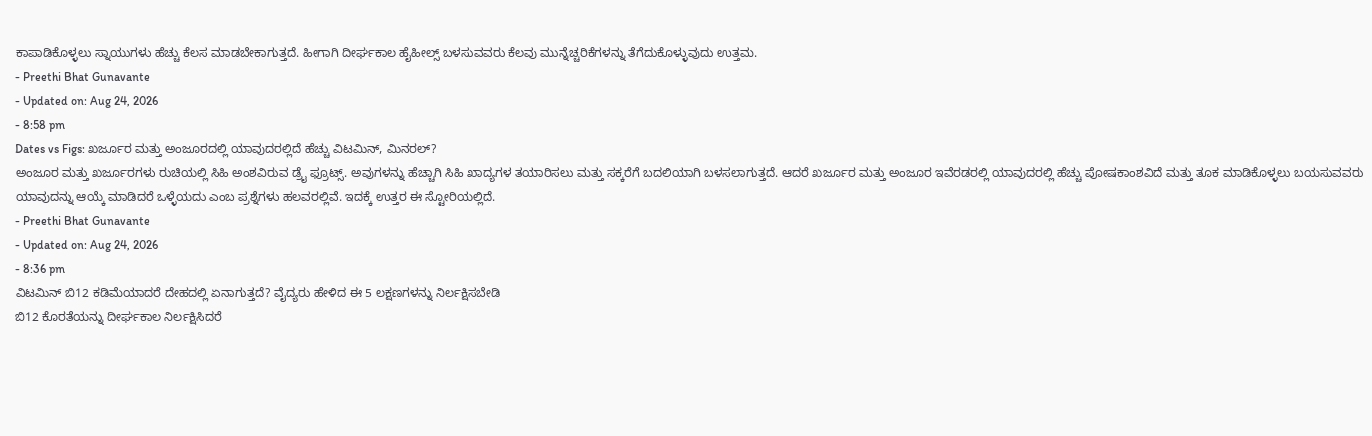ಕಾಪಾಡಿಕೊಳ್ಳಲು ಸ್ನಾಯುಗಳು ಹೆಚ್ಚು ಕೆಲಸ ಮಾಡಬೇಕಾಗುತ್ತದೆ. ಹೀಗಾಗಿ ದೀರ್ಘಕಾಲ ಹೈಹೀಲ್ಸ್ ಬಳಸುವವರು ಕೆಲವು ಮುನ್ನೆಚ್ಚರಿಕೆಗಳನ್ನು ತೆಗೆದುಕೊಳ್ಳುವುದು ಉತ್ತಮ.
- Preethi Bhat Gunavante
- Updated on: Aug 24, 2026
- 8:58 pm
Dates vs Figs: ಖರ್ಜೂರ ಮತ್ತು ಅಂಜೂರದಲ್ಲಿ ಯಾವುದರಲ್ಲಿದೆ ಹೆಚ್ಚು ವಿಟಮಿನ್, ಮಿನರಲ್?
ಅಂಜೂರ ಮತ್ತು ಖರ್ಜೂರಗಳು ರುಚಿಯಲ್ಲಿ ಸಿಹಿ ಅಂಶವಿರುವ ಡ್ರೈ ಫ್ರೂಟ್ಸ್. ಅವುಗಳನ್ನು ಹೆಚ್ಚಾಗಿ ಸಿಹಿ ಖಾದ್ಯಗಳ ತಯಾರಿಸಲು ಮತ್ತು ಸಕ್ಕರೆಗೆ ಬದಲಿಯಾಗಿ ಬಳಸಲಾಗುತ್ತದೆ. ಆದರೆ ಖರ್ಜೂರ ಮತ್ತು ಅಂಜೂರ ಇವೆರಡರಲ್ಲಿ ಯಾವುದರಲ್ಲಿ ಹೆಚ್ಚು ಪೋಷಕಾಂಶವಿದೆ ಮತ್ತು ತೂಕ ಮಾಡಿಕೊಳ್ಳಲು ಬಯಸುವವರು ಯಾವುದನ್ನು ಆಯ್ಕೆ ಮಾಡಿದರೆ ಒಳ್ಳೆಯದು ಎಂಬ ಪ್ರಶ್ನೆಗಳು ಹಲವರಲ್ಲಿವೆ. ಇದಕ್ಕೆ ಉತ್ತರ ಈ ಸ್ಟೋರಿಯಲ್ಲಿದೆ.
- Preethi Bhat Gunavante
- Updated on: Aug 24, 2026
- 8:36 pm
ವಿಟಮಿನ್ ಬಿ12 ಕಡಿಮೆಯಾದರೆ ದೇಹದಲ್ಲಿ ಏನಾಗುತ್ತದೆ? ವೈದ್ಯರು ಹೇಳಿದ ಈ 5 ಲಕ್ಷಣಗಳನ್ನು ನಿರ್ಲಕ್ಷಿಸಬೇಡಿ
ಬಿ12 ಕೊರತೆಯನ್ನು ದೀರ್ಘಕಾಲ ನಿರ್ಲಕ್ಷಿಸಿದರೆ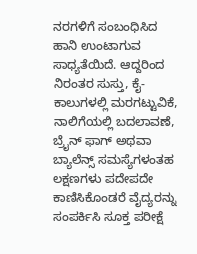ನರಗಳಿಗೆ ಸಂಬಂಧಿಸಿದ ಹಾನಿ ಉಂಟಾಗುವ ಸಾಧ್ಯತೆಯಿದೆ. ಆದ್ದರಿಂದ ನಿರಂತರ ಸುಸ್ತು, ಕೈ-ಕಾಲುಗಳಲ್ಲಿ ಮರಗಟ್ಟುವಿಕೆ, ನಾಲಿಗೆಯಲ್ಲಿ ಬದಲಾವಣೆ, ಬ್ರೈನ್ ಫಾಗ್ ಅಥವಾ ಬ್ಯಾಲೆನ್ಸ್ ಸಮಸ್ಯೆಗಳಂತಹ ಲಕ್ಷಣಗಳು ಪದೇಪದೇ ಕಾಣಿಸಿಕೊಂಡರೆ ವೈದ್ಯರನ್ನು ಸಂಪರ್ಕಿಸಿ ಸೂಕ್ತ ಪರೀಕ್ಷೆ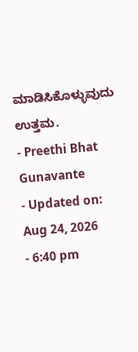ಮಾಡಿಸಿಕೊಳ್ಳುವುದು ಉತ್ತಮ.
- Preethi Bhat Gunavante
- Updated on: Aug 24, 2026
- 6:40 pm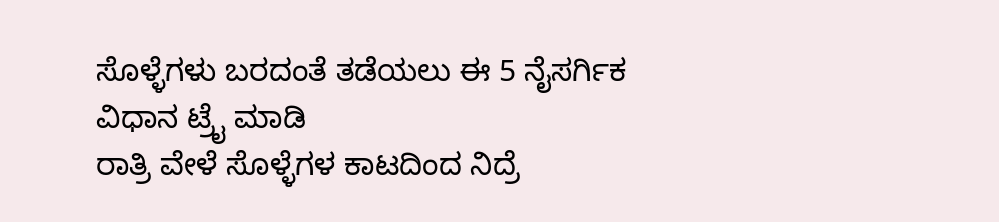ಸೊಳ್ಳೆಗಳು ಬರದಂತೆ ತಡೆಯಲು ಈ 5 ನೈಸರ್ಗಿಕ ವಿಧಾನ ಟ್ರೈ ಮಾಡಿ
ರಾತ್ರಿ ವೇಳೆ ಸೊಳ್ಳೆಗಳ ಕಾಟದಿಂದ ನಿದ್ರೆ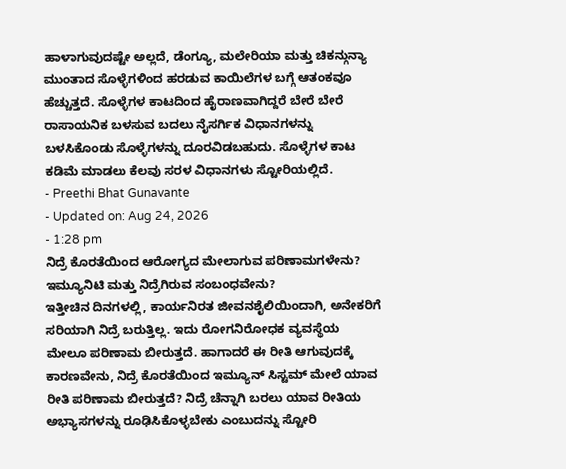ಹಾಳಾಗುವುದಷ್ಟೇ ಅಲ್ಲದೆ, ಡೆಂಗ್ಯೂ, ಮಲೇರಿಯಾ ಮತ್ತು ಚಿಕನ್ಗುನ್ಯಾ ಮುಂತಾದ ಸೊಳ್ಳೆಗಳಿಂದ ಹರಡುವ ಕಾಯಿಲೆಗಳ ಬಗ್ಗೆ ಆತಂಕವೂ ಹೆಚ್ಚುತ್ತದೆ. ಸೊಳ್ಳೆಗಳ ಕಾಟದಿಂದ ಹೈರಾಣವಾಗಿದ್ದರೆ ಬೇರೆ ಬೇರೆ ರಾಸಾಯನಿಕ ಬಳಸುವ ಬದಲು ನೈಸರ್ಗಿಕ ವಿಧಾನಗಳನ್ನು ಬಳಸಿಕೊಂಡು ಸೊಳ್ಳೆಗಳನ್ನು ದೂರವಿಡಬಹುದು. ಸೊಳ್ಳೆಗಳ ಕಾಟ ಕಡಿಮೆ ಮಾಡಲು ಕೆಲವು ಸರಳ ವಿಧಾನಗಳು ಸ್ಟೋರಿಯಲ್ಲಿದೆ.
- Preethi Bhat Gunavante
- Updated on: Aug 24, 2026
- 1:28 pm
ನಿದ್ರೆ ಕೊರತೆಯಿಂದ ಆರೋಗ್ಯದ ಮೇಲಾಗುವ ಪರಿಣಾಮಗಳೇನು? ಇಮ್ಯೂನಿಟಿ ಮತ್ತು ನಿದ್ರೆಗಿರುವ ಸಂಬಂಧವೇನು?
ಇತ್ತೀಚಿನ ದಿನಗಳಲ್ಲಿ, ಕಾರ್ಯನಿರತ ಜೀವನಶೈಲಿಯಿಂದಾಗಿ, ಅನೇಕರಿಗೆ ಸರಿಯಾಗಿ ನಿದ್ರೆ ಬರುತ್ತಿಲ್ಲ. ಇದು ರೋಗನಿರೋಧಕ ವ್ಯವಸ್ಥೆಯ ಮೇಲೂ ಪರಿಣಾಮ ಬೀರುತ್ತದೆ. ಹಾಗಾದರೆ ಈ ರೀತಿ ಆಗುವುದಕ್ಕೆ ಕಾರಣವೇನು, ನಿದ್ರೆ ಕೊರತೆಯಿಂದ ಇಮ್ಯೂನ್ ಸಿಸ್ಟಮ್ ಮೇಲೆ ಯಾವ ರೀತಿ ಪರಿಣಾಮ ಬೀರುತ್ತದೆ? ನಿದ್ರೆ ಚೆನ್ನಾಗಿ ಬರಲು ಯಾವ ರೀತಿಯ ಅಭ್ಯಾಸಗಳನ್ನು ರೂಢಿಸಿಕೊಳ್ಳಬೇಕು ಎಂಬುದನ್ನು ಸ್ಟೋರಿ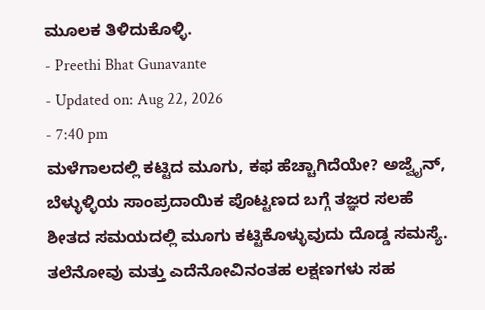ಮೂಲಕ ತಿಳಿದುಕೊಳ್ಳಿ.
- Preethi Bhat Gunavante
- Updated on: Aug 22, 2026
- 7:40 pm
ಮಳೆಗಾಲದಲ್ಲಿ ಕಟ್ಟಿದ ಮೂಗು, ಕಫ ಹೆಚ್ಚಾಗಿದೆಯೇ? ಅಜ್ವೈನ್, ಬೆಳ್ಳುಳ್ಳಿಯ ಸಾಂಪ್ರದಾಯಿಕ ಪೊಟ್ಟಣದ ಬಗ್ಗೆ ತಜ್ಞರ ಸಲಹೆ
ಶೀತದ ಸಮಯದಲ್ಲಿ ಮೂಗು ಕಟ್ಟಿಕೊಳ್ಳುವುದು ದೊಡ್ಡ ಸಮಸ್ಯೆ. ತಲೆನೋವು ಮತ್ತು ಎದೆನೋವಿನಂತಹ ಲಕ್ಷಣಗಳು ಸಹ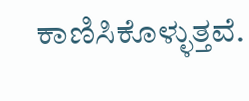ಕಾಣಿಸಿಕೊಳ್ಳುತ್ತವೆ.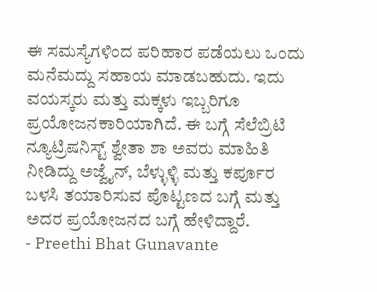ಈ ಸಮಸ್ಯೆಗಳಿಂದ ಪರಿಹಾರ ಪಡೆಯಲು ಒಂದು ಮನೆಮದ್ದು ಸಹಾಯ ಮಾಡಬಹುದು. ಇದು ವಯಸ್ಕರು ಮತ್ತು ಮಕ್ಕಳು ಇಬ್ಬರಿಗೂ ಪ್ರಯೋಜನಕಾರಿಯಾಗಿದೆ. ಈ ಬಗ್ಗೆ ಸೆಲೆಬ್ರಿಟಿ ನ್ಯೂಟ್ರಿಷನಿಸ್ಟ್ ಶ್ವೇತಾ ಶಾ ಅವರು ಮಾಹಿತಿ ನೀಡಿದ್ದು ಅಜ್ವೈನ್, ಬೆಳ್ಳುಳ್ಳಿ ಮತ್ತು ಕರ್ಪೂರ ಬಳಸಿ ತಯಾರಿಸುವ ಪೊಟ್ಟಣದ ಬಗ್ಗೆ ಮತ್ತು ಅದರ ಪ್ರಯೋಜನದ ಬಗ್ಗೆ ಹೇಳಿದ್ದಾರೆ.
- Preethi Bhat Gunavante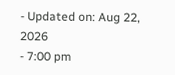- Updated on: Aug 22, 2026
- 7:00 pm